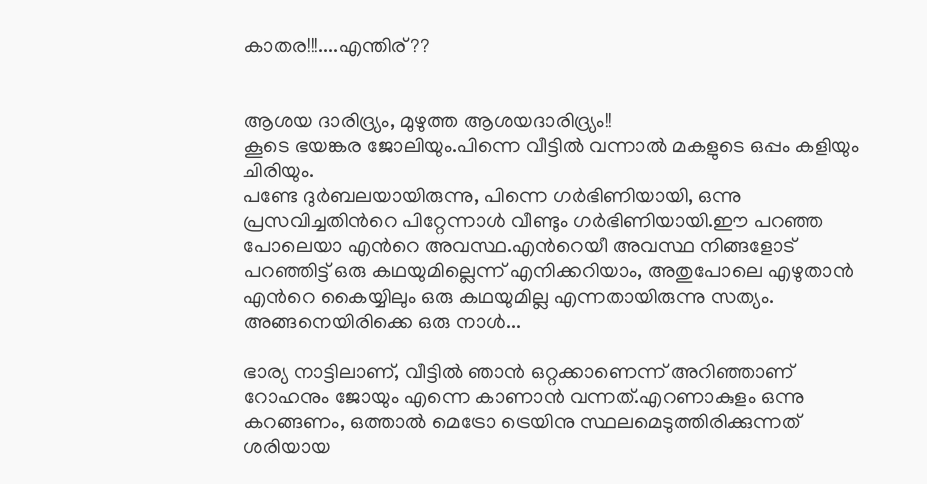കാതര!!!....എന്തിര്??


ആശയ ദാരിദ്ര്യം, മുഴുത്ത ആശയദാരിദ്ര്യം!!
കൂടെ ഭയങ്കര ജോലിയും.പിന്നെ വീട്ടില്‍ വന്നാല്‍ മകളുടെ ഒപ്പം കളിയും ചിരിയും.
പണ്ടേ ദുര്‍ബലയായിരുന്നു, പിന്നെ ഗര്‍ഭിണിയായി, ഒന്നു പ്രസവിച്ചതിന്‍റെ പിറ്റേന്നാള്‍ വീണ്ടും ഗര്‍ഭിണിയായി.ഈ പറഞ്ഞ പോലെയാ എന്‍റെ അവസ്ഥ.എന്‍റെയീ അവസ്ഥ നിങ്ങളോട് പറഞ്ഞിട്ട് ഒരു കഥയുമില്ലെന്ന് എനിക്കറിയാം, അതുപോലെ എഴുതാന്‍ എന്‍റെ കൈയ്യിലും ഒരു കഥയുമില്ല എന്നതായിരുന്നു സത്യം.
അങ്ങനെയിരിക്കെ ഒരു നാള്‍...

ഭാര്യ നാട്ടിലാണ്, വീട്ടില്‍ ഞാന്‍ ഒറ്റക്കാണെന്ന് അറിഞ്ഞാണ്‌ റോഹനും ജോയും എന്നെ കാണാന്‍ വന്നത്.എറണാകുളം ഒന്നു കറങ്ങണം, ഒത്താല്‍ മെട്രോ ട്രെയിനു സ്ഥലമെടുത്തിരിക്കുന്നത് ശരിയായ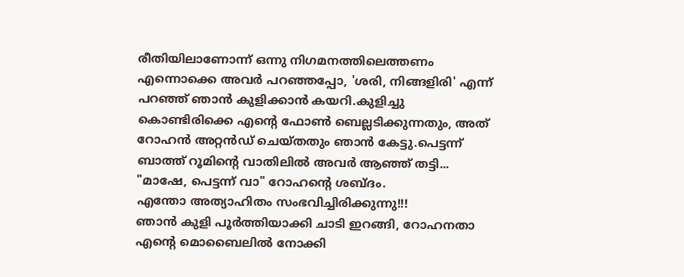രീതിയിലാണോന്ന് ഒന്നു നിഗമനത്തിലെത്തണം എന്നൊക്കെ അവര്‍ പറഞ്ഞപ്പോ, 'ശരി, നിങ്ങളിരി' എന്ന് പറഞ്ഞ് ഞാന്‍ കുളിക്കാന്‍ കയറി.കുളിച്ചു കൊണ്ടിരിക്കെ എന്‍റെ ഫോണ്‍ ബെല്ലടിക്കുന്നതും, അത് റോഹന്‍ അറ്റന്‍ഡ് ചെയ്തതും ഞാന്‍ കേട്ടു.പെട്ടന്ന് ബാത്ത് റൂമിന്‍റെ വാതിലില്‍ അവര്‍ ആഞ്ഞ് തട്ടി...
"മാഷേ, പെട്ടന്ന് വാ" റോഹന്‍റെ ശബ്ദം.
എന്തോ അത്യാഹിതം സംഭവിച്ചിരിക്കുന്നു!!!
ഞാന്‍ കുളി പൂര്‍ത്തിയാക്കി ചാടി ഇറങ്ങി, റോഹനതാ എന്‍റെ മൊബൈലില്‍ നോക്കി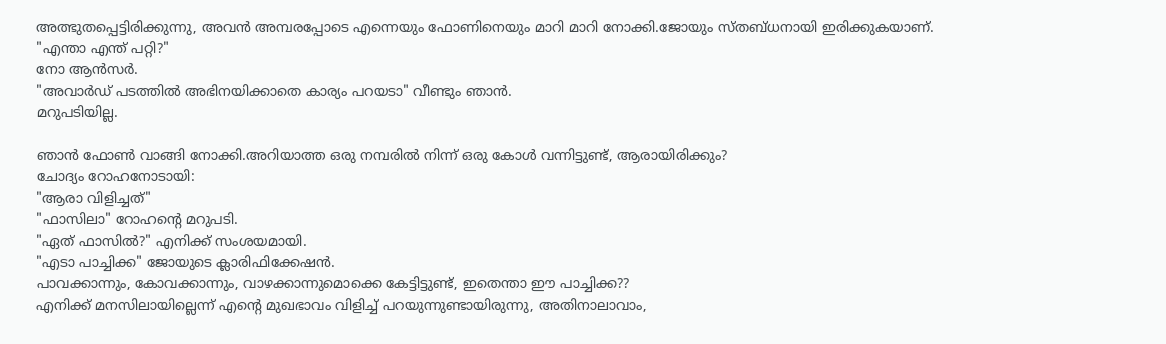അത്ഭുതപ്പെട്ടിരിക്കുന്നു, അവന്‍ അമ്പരപ്പോടെ എന്നെയും ഫോണിനെയും മാറി മാറി നോക്കി.ജോയും സ്തബ്ധനായി ഇരിക്കുകയാണ്.
"എന്താ എന്ത് പറ്റി?"
നോ ആന്‍സര്‍.
"അവാര്‍ഡ് പടത്തില്‍ അഭിനയിക്കാതെ കാര്യം പറയടാ" വീണ്ടും ഞാന്‍.
മറുപടിയില്ല.

ഞാന്‍ ഫോണ്‍ വാങ്ങി നോക്കി.അറിയാത്ത ഒരു നമ്പരില്‍ നിന്ന് ഒരു കോള്‍ വന്നിട്ടുണ്ട്, ആരായിരിക്കും?
ചോദ്യം റോഹനോടായി:
"ആരാ വിളിച്ചത്"
"ഫാസിലാ" റോഹന്‍റെ മറുപടി.
"ഏത് ഫാസില്‍?" എനിക്ക് സംശയമായി.
"എടാ പാച്ചിക്ക" ജോയുടെ ക്ലാരിഫിക്കേഷന്‍.
പാവക്കാന്നും, കോവക്കാന്നും, വാഴക്കാന്നുമൊക്കെ കേട്ടിട്ടുണ്ട്, ഇതെന്താ ഈ പാച്ചിക്ക??
എനിക്ക് മനസിലായില്ലെന്ന് എന്‍റെ മുഖഭാവം വിളിച്ച് പറയുന്നുണ്ടായിരുന്നു, അതിനാലാവാം,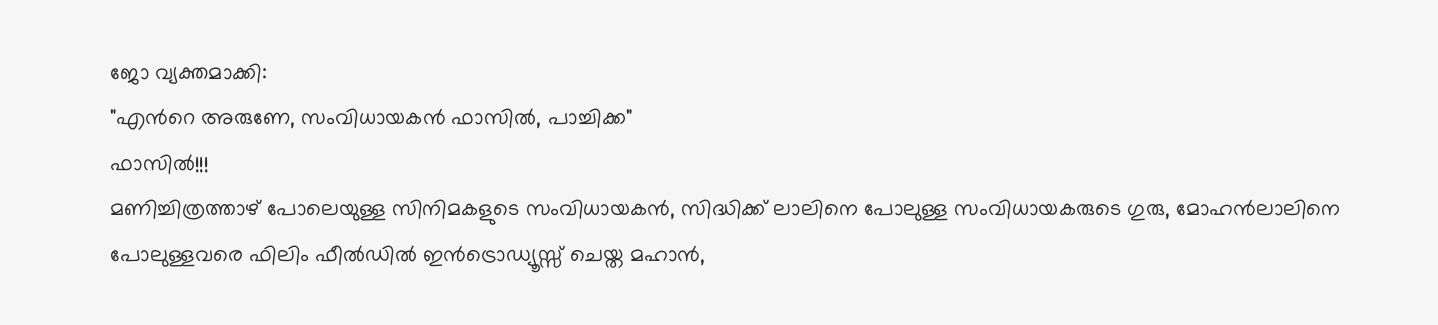ജോ വ്യക്തമാക്കി:
"എന്‍റെ അരുണേ, സംവിധായകന്‍ ഫാസില്‍, പാച്ചിക്ക"
ഫാസില്‍!!!
മണിച്ചിത്രത്താഴ് പോലെയുള്ള സിനിമകളുടെ സംവിധായകന്‍, സിദ്ധിക്ക് ലാലിനെ പോലുള്ള സംവിധായകരുടെ ഗുരു, മോഹന്‍ലാലിനെ പോലുള്ളവരെ ഫിലിം ഫീല്‍ഡില്‍ ഇന്‍ട്രൊഡ്യൂസ്സ് ചെയ്ത മഹാന്‍,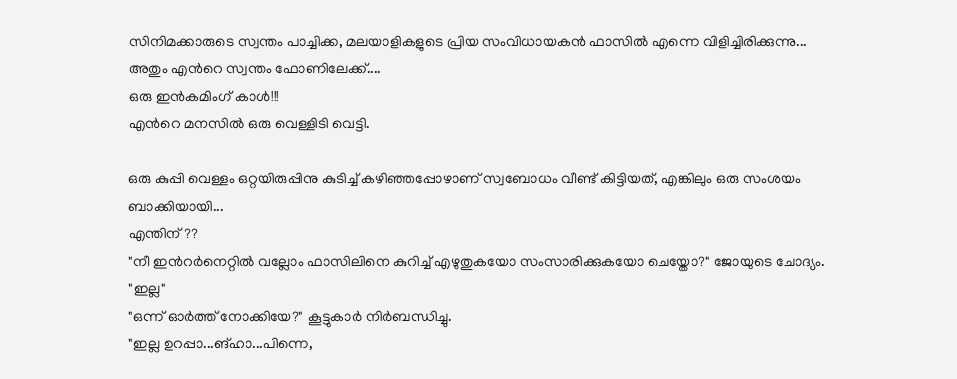സിനിമക്കാരുടെ സ്വന്തം പാച്ചിക്ക, മലയാളികളുടെ പ്രിയ സംവിധായകന്‍ ഫാസില്‍ എന്നെ വിളിച്ചിരിക്കുന്നു...
അതും എന്‍റെ സ്വന്തം ഫോണിലേക്ക്....
ഒരു ഇന്‍കമിംഗ് കാള്‍!!!
എന്‍റെ മനസില്‍ ഒരു വെള്ളിടി വെട്ടി.

ഒരു കുപ്പി വെള്ളം ഒറ്റയിരുപ്പിനു കുടിച്ച് കഴിഞ്ഞപ്പോഴാണ്‌ സ്വബോധം വീണ്ട് കിട്ടിയത്, എങ്കിലും ഒരു സംശയം ബാക്കിയായി...
എന്തിന്??
"നീ ഇന്‍റര്‍നെറ്റില്‍ വല്ലോം ഫാസിലിനെ കുറിച്ച് എഴുതുകയോ സംസാരിക്കുകയോ ചെയ്തോ?" ജോയുടെ ചോദ്യം.
"ഇല്ല"
"ഒന്ന് ഓര്‍ത്ത് നോക്കിയേ?" കൂട്ടുകാര്‍ നിര്‍ബന്ധിച്ചു.
"ഇല്ല ഉറപ്പാ...ങ്ഹാ...പിന്നെ,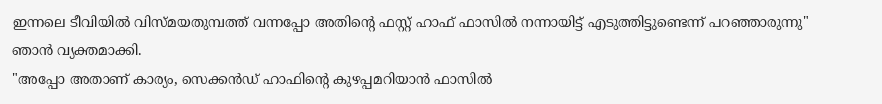ഇന്നലെ ടീവിയില്‍ വിസ്മയതുമ്പത്ത് വന്നപ്പോ അതിന്‍റെ ഫസ്റ്റ് ഹാഫ് ഫാസില്‍ നന്നായിട്ട് എടുത്തിട്ടുണ്ടെന്ന് പറഞ്ഞാരുന്നു"
ഞാന്‍ വ്യക്തമാക്കി.
"അപ്പോ അതാണ്‌ കാര്യം, സെക്കന്‍ഡ് ഹാഫിന്‍റെ കുഴപ്പമറിയാന്‍ ഫാസില്‍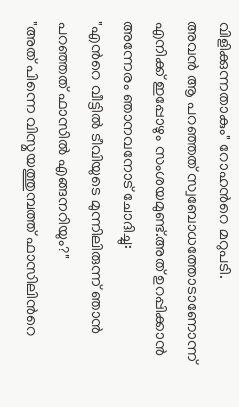വിളിക്കുന്നതാകും" റോഹന്‍റെ മറുപടി.
അവന്‍ ആ പറഞ്ഞത് സ്വബോധത്തോടാണോന്ന് എനിക്ക് ഇപ്പോഴും സംശയമുണ്ട്.അത് ഉറപ്പിക്കാന്‍ അന്നേരം ഞാനവനോട് ചോദിച്ചു:
"എന്‍റെ വീട്ടില്‍ ടീവിയുടെ മുന്നിലിരുന്ന് ഞാന്‍ പറഞ്ഞത് ഫാസില്‍ എങ്ങനറിയും?"
"അത് പിന്നെ വിസ്മയത്തുമ്പത്ത് ഫാസിലിന്‍റെ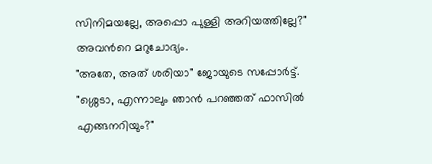സിനിമയല്ലേ, അപ്പൊ പുള്ളി അറിയത്തില്ലേ?"
അവന്‍റെ മറുചോദ്യം.
"അതേ, അത് ശരിയാ" ജോയുടെ സപ്പോര്‍ട്ട്.
"ശ്ശെടാ, എന്നാലും ഞാന്‍ പറഞ്ഞത് ഫാസില്‍ എങ്ങനറിയും?"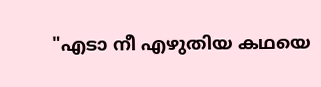"എടാ നീ എഴുതിയ കഥയെ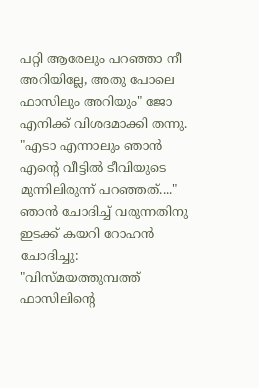പറ്റി ആരേലും പറഞ്ഞാ നീ അറിയില്ലേ, അതു പോലെ ഫാസിലും അറിയും" ജോ എനിക്ക് വിശദമാക്കി തന്നു.
"എടാ എന്നാലും ഞാന്‍ എന്‍റെ വീട്ടില്‍ ടീവിയുടെ മുന്നിലിരുന്ന് പറഞ്ഞത്...."
ഞാന്‍ ചോദിച്ച് വരുന്നതിനു ഇടക്ക് കയറി റോഹന്‍ ചോദിച്ചു:
"വിസ്മയത്തുമ്പത്ത് ഫാസിലിന്‍റെ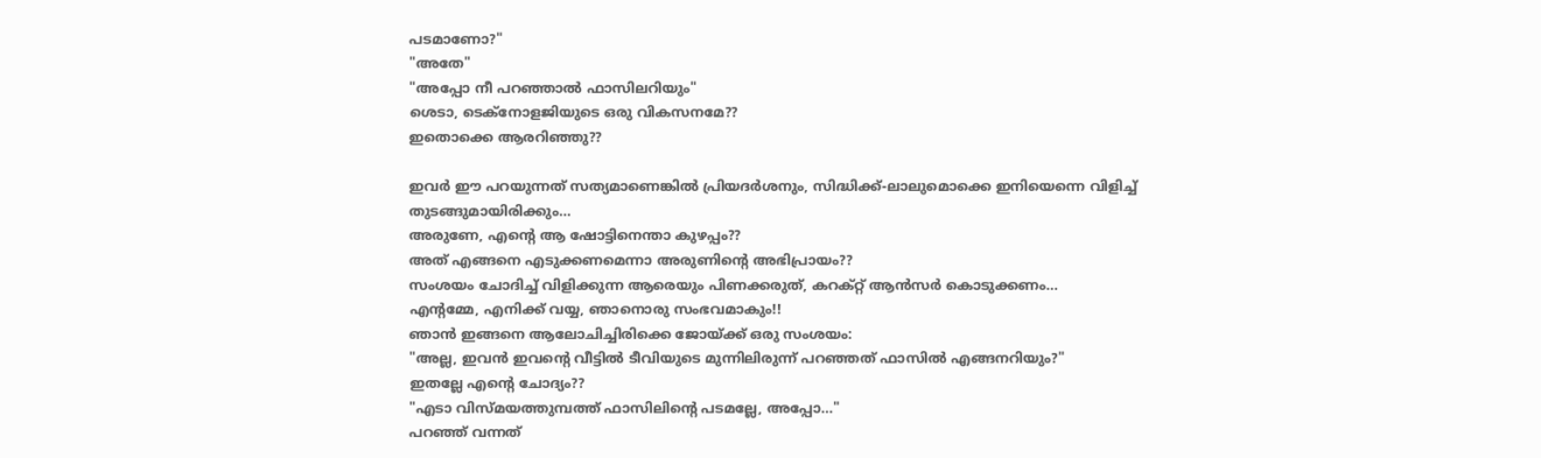പടമാണോ?"
"അതേ"
"അപ്പോ നീ പറഞ്ഞാല്‍ ഫാസിലറിയും"
ശെടാ, ടെക്നോളജിയുടെ ഒരു വികസനമേ??
ഇതൊക്കെ ആരറിഞ്ഞു??

ഇവര്‍ ഈ പറയുന്നത് സത്യമാണെങ്കില്‍ പ്രിയദര്‍ശനും, സിദ്ധിക്ക്-ലാലുമൊക്കെ ഇനിയെന്നെ വിളിച്ച് തുടങ്ങുമായിരിക്കും...
അരുണേ, എന്‍റെ ആ ഷോട്ടിനെന്താ കുഴപ്പം??
അത് എങ്ങനെ എടുക്കണമെന്നാ അരുണിന്‍റെ അഭിപ്രായം??
സംശയം ചോദിച്ച് വിളിക്കുന്ന ആരെയും പിണക്കരുത്, കറക്റ്റ് ആന്‍സര്‍ കൊടുക്കണം...
എന്‍റമ്മേ, എനിക്ക് വയ്യ, ഞാനൊരു സംഭവമാകും!!
ഞാന്‍ ഇങ്ങനെ ആലോചിച്ചിരിക്കെ ജോയ്ക്ക് ഒരു സംശയം:
"അല്ല, ഇവന്‍ ഇവന്‍റെ വീട്ടില്‍ ടീവിയുടെ മുന്നിലിരുന്ന് പറഞ്ഞത് ഫാസില്‍ എങ്ങനറിയും?"
ഇതല്ലേ എന്‍റെ ചോദ്യം??
"എടാ വിസ്മയത്തുമ്പത്ത് ഫാസിലിന്‍റെ പടമല്ലേ, അപ്പോ..."
പറഞ്ഞ് വന്നത്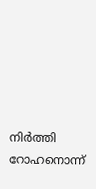നിര്‍ത്തി റോഹനൊന്ന്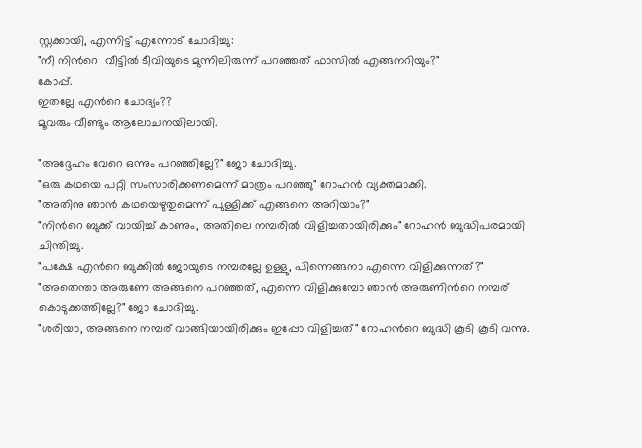സ്റ്റക്കായി, എന്നിട്ട് എന്നോട് ചോദിച്ചു:
"നീ നിന്‍റെ  വീട്ടില്‍ ടീവിയുടെ മുന്നിലിരുന്ന് പറഞ്ഞത് ഫാസില്‍ എങ്ങനറിയും?"
കോപ്പ്.
ഇതല്ലേ എന്‍റെ ചോദ്യം??
മൂവരും വീണ്ടും ആലോചനയിലായി.

"അദ്ദേഹം വേറെ ഒന്നും പറഞ്ഞില്ലേ?" ജോ ചോദിച്ചു.
"ഒരു കഥയെ പറ്റി സംസാരിക്കണമെന്ന് മാത്രം പറഞ്ഞു" റോഹന്‍ വ്യക്തമാക്കി.
"അതിനു ഞാന്‍ കഥയെഴുതുമെന്ന് പുള്ളിക്ക് എങ്ങനെ അറിയാം?"
"നിന്‍റെ ബുക്ക് വായിച്ച് കാണും, അതിലെ നമ്പരില്‍ വിളിച്ചതായിരിക്കും" റോഹന്‍ ബുദ്ധിപരമായി ചിന്തിച്ചു.
"പക്ഷേ എന്‍റെ ബുക്കില്‍ ജോയുടെ നമ്പരല്ലേ ഉള്ളു, പിന്നെങ്ങനാ എന്നെ വിളിക്കുന്നത്?"
"അതെന്താ അരുണേ അങ്ങനെ പറഞ്ഞത്, എന്നെ വിളിക്കുമ്പോ ഞാന്‍ അരുണിന്‍റെ നമ്പര്‌ കൊടുക്കത്തില്ലേ?" ജോ ചോദിച്ചു.
"ശരിയാ, അങ്ങനെ നമ്പര്‌ വാങ്ങിയായിരിക്കും ഇപ്പോ വിളിച്ചത്" റോഹന്‍റെ ബുദ്ധി കൂടി കൂടി വന്നു.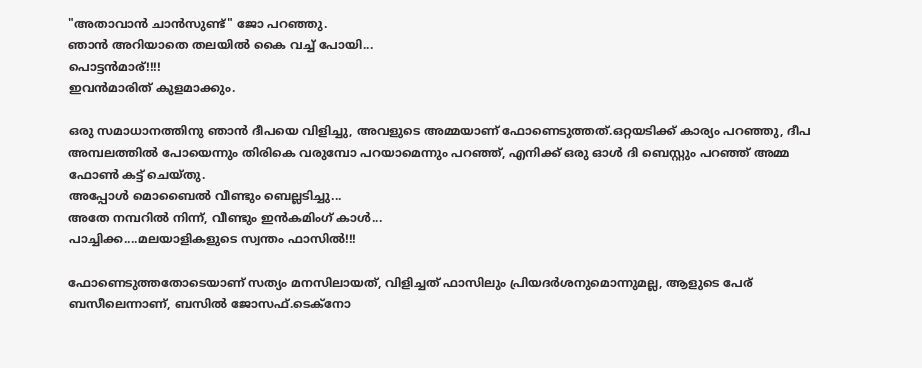"അതാവാന്‍ ചാന്‍സുണ്ട്" ജോ പറഞ്ഞു.
ഞാന്‍ അറിയാതെ തലയില്‍ കൈ വച്ച് പോയി...
പൊട്ടന്‍മാര്!!!!
ഇവന്‍മാരിത് കുളമാക്കും.

ഒരു സമാധാനത്തിനു ഞാന്‍ ദീപയെ വിളിച്ചു, അവളുടെ അമ്മയാണ്‌ ഫോണെടുത്തത്.ഒറ്റയടിക്ക് കാര്യം പറഞ്ഞു, ദീപ അമ്പലത്തില്‍ പോയെന്നും തിരികെ വരുമ്പോ പറയാമെന്നും പറഞ്ഞ്, എനിക്ക് ഒരു ഓള്‍ ദി ബെസ്റ്റും പറഞ്ഞ് അമ്മ ഫോണ്‍ കട്ട് ചെയ്തു.
അപ്പോള്‍ മൊബൈല്‍ വീണ്ടും ബെല്ലടിച്ചു...
അതേ നമ്പറില്‍ നിന്ന്, വീണ്ടും ഇന്‍കമിംഗ് കാള്‍...
പാച്ചിക്ക....മലയാളികളുടെ സ്വന്തം ഫാസില്‍!!!

ഫോണെടുത്തതോടെയാണ്‌ സത്യം മനസിലായത്, വിളിച്ചത് ഫാസിലും പ്രിയദര്‍ശനുമൊന്നുമല്ല, ആളുടെ പേര്‌ ബസീലെന്നാണ്, ബസില്‍ ജോസഫ്.ടെക്നോ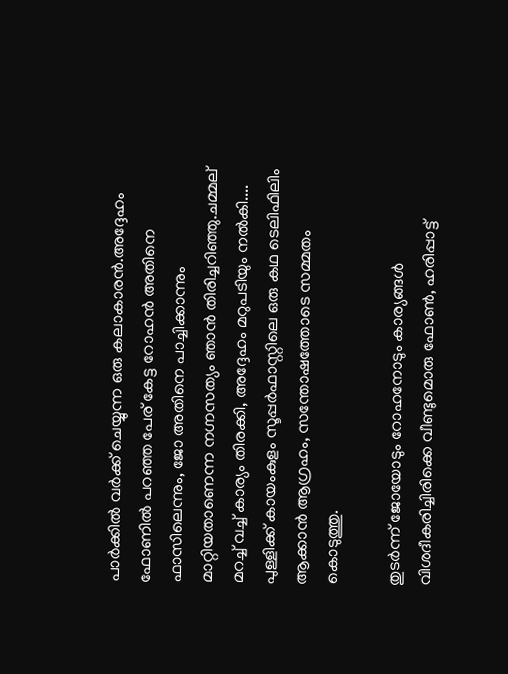പാര്‍ക്കില്‍ വര്‍ക്ക് ചെയ്യുന്ന ഒരു കലാകാരന്‍.അദ്ദേഹം ഫോണില്‍ പറഞ്ഞ പേര്‌ കേട്ട റോഹന്‍ അതിനെ ഫാസിലെന്നും, ജോ അതിനെ പാച്ചിക്കാന്നും മാറ്റിയതാണെന്ന നഗ്നസത്യം ഞാന്‍ തിരിച്ചറിഞ്ഞു.ചമ്മല്‌ മറച്ച് വച്ച് കാര്യം തിരക്കി, അദ്ദേഹം മറുപടിയും നല്‍കി....
പുള്ളിക്ക് കായംകുളം സൂപ്പര്‍ഫാസ്റ്റിലെ ഒരു കഥ ടെലിഫിലിം ആക്കാന്‍ ആഗ്രഹം, സന്തോഷത്തോടെ സമ്മതം കൊടുത്തു.

തുടര്‍ന്ന് ജോയോടും റോഹനോടും കാര്യങ്ങള്‍ വിശദീകരിച്ചിരിക്കെ വീണ്ടുമൊരു ഫോണ്‍, ഹരിപ്പാട്ട്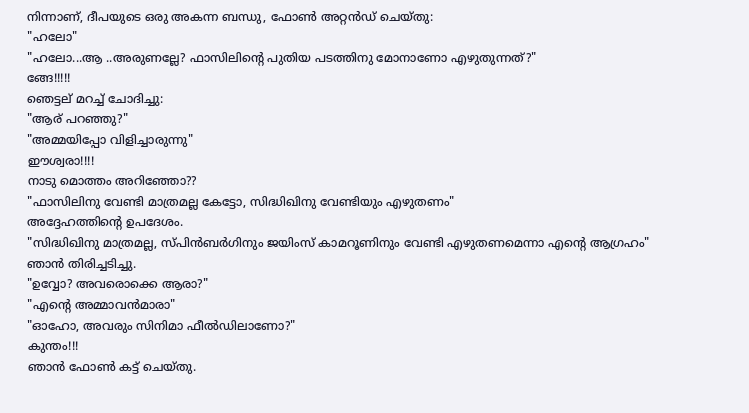നിന്നാണ്, ദീപയുടെ ഒരു അകന്ന ബന്ധു, ഫോണ്‍ അറ്റന്‍ഡ് ചെയ്തു:
"ഹലോ"
"ഹലോ...ആ ..അരുണല്ലേ? ഫാസിലിന്‍റെ പുതിയ പടത്തിനു മോനാണോ എഴുതുന്നത്?"
ങ്ങേ!!!!!
ഞെട്ടല്‌ മറച്ച് ചോദിച്ചു:
"ആര്‌ പറഞ്ഞു?"
"അമ്മയിപ്പോ വിളിച്ചാരുന്നു"
ഈശ്വരാ!!!!
നാടു മൊത്തം അറിഞ്ഞോ??
"ഫാസിലിനു വേണ്ടി മാത്രമല്ല കേട്ടോ, സിദ്ധിഖിനു വേണ്ടിയും എഴുതണം"
അദ്ദേഹത്തിന്‍റെ ഉപദേശം.
"സിദ്ധിഖിനു മാത്രമല്ല, സ്പിന്‍ബര്‍ഗിനും ജയിംസ് കാമറൂണിനും വേണ്ടി എഴുതണമെന്നാ എന്‍റെ ആഗ്രഹം"
ഞാന്‍ തിരിച്ചടിച്ചു.
"ഉവ്വോ? അവരൊക്കെ ആരാ?"
"എന്‍റെ അമ്മാവന്‍മാരാ"
"ഓഹോ, അവരും സിനിമാ ഫീല്‍ഡിലാണോ?"
കുന്തം!!!
ഞാന്‍ ഫോണ്‍ കട്ട് ചെയ്തു.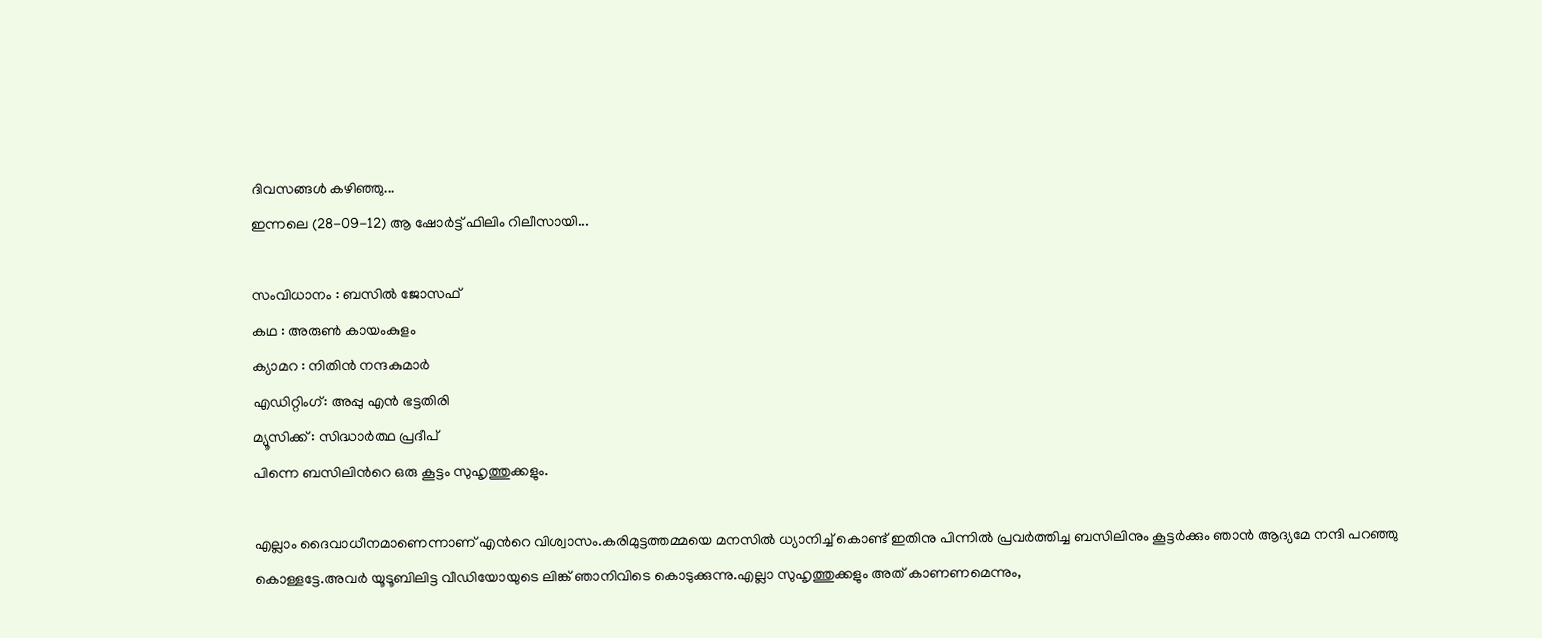ദിവസങ്ങള്‍ കഴിഞ്ഞു...
ഇന്നലെ (28-09-12) ആ ഷോര്‍ട്ട് ഫിലിം റിലീസായി...

സംവിധാനം : ബസില്‍ ജോസഫ്
കഥ : അരുണ്‍ കായംകുളം
ക്യാമറ : നിതിന്‍ നന്ദകുമാര്‍
എഡിറ്റിംഗ്: അപ്പു എന്‍ ഭട്ടതിരി
മ്യൂസിക്ക് : സിദ്ധാര്‍ത്ഥ പ്രദീപ്
പിന്നെ ബസിലിന്‍റെ ഒരു കൂട്ടം സുഹൃത്തുക്കളും.

എല്ലാം ദൈവാധീനമാണെന്നാണ്‌ എന്‍റെ വിശ്വാസം.കരിമുട്ടത്തമ്മയെ മനസില്‍ ധ്യാനിച്ച് കൊണ്ട് ഇതിനു പിന്നില്‍ പ്രവര്‍ത്തിച്ച ബസിലിനും കൂട്ടര്‍ക്കും ഞാന്‍ ആദ്യമേ നന്ദി പറഞ്ഞു കൊള്ളട്ടേ.അവര്‍ യൂടൂബിലിട്ട വീഡിയോയുടെ ലിങ്ക് ഞാനിവിടെ കൊടുക്കുന്നു.എല്ലാ സുഹൃത്തുക്കളും അത് കാണണമെന്നും,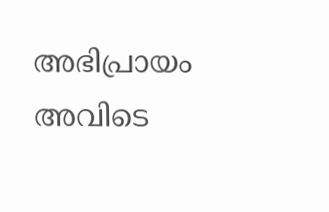അഭിപ്രായം അവിടെ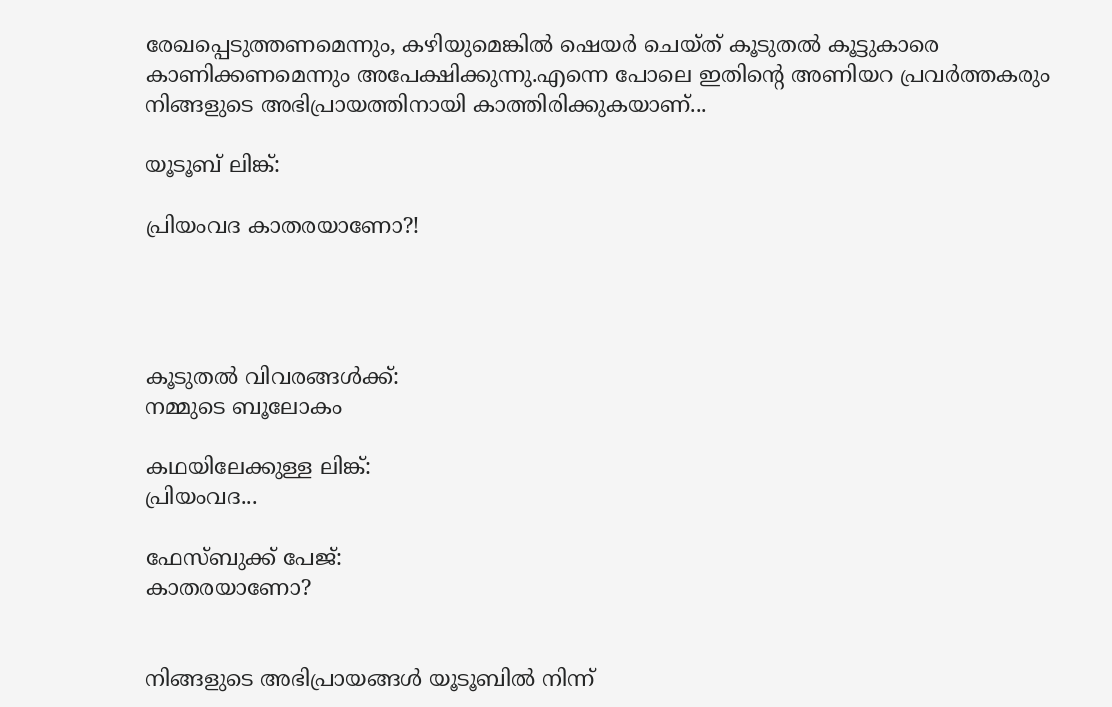രേഖപ്പെടുത്തണമെന്നും, കഴിയുമെങ്കില്‍ ഷെയര്‍ ചെയ്ത് കൂടുതല്‍ കൂട്ടുകാരെ കാണിക്കണമെന്നും അപേക്ഷിക്കുന്നു.എന്നെ പോലെ ഇതിന്‍റെ അണിയറ പ്രവര്‍ത്തകരും നിങ്ങളുടെ അഭിപ്രായത്തിനായി കാത്തിരിക്കുകയാണ്...

യൂടൂബ് ലിങ്ക്:

പ്രിയംവദ കാതരയാണോ?!




കൂടുതല്‍ വിവരങ്ങള്‍ക്ക്:
നമ്മുടെ ബൂലോകം

കഥയിലേക്കുള്ള ലിങ്ക്:
പ്രിയംവദ...

ഫേസ്ബുക്ക് പേജ്:
കാതരയാണോ?


നിങ്ങളുടെ അഭിപ്രായങ്ങള്‍ യൂടൂബില്‍ നിന്ന്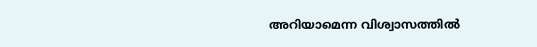അറിയാമെന്ന വിശ്വാസത്തില്‍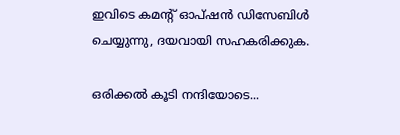ഇവിടെ കമന്‍റ്‌ ഓപ്ഷന്‍ ഡിസേബിള്‍ ചെയ്യുന്നു, ദയവായി സഹകരിക്കുക.

ഒരിക്കല്‍ കൂടി നന്ദിയോടെ...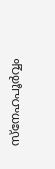സ്നേഹപൂര്‍വ്വം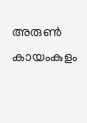അരുണ്‍ കായംകുളം